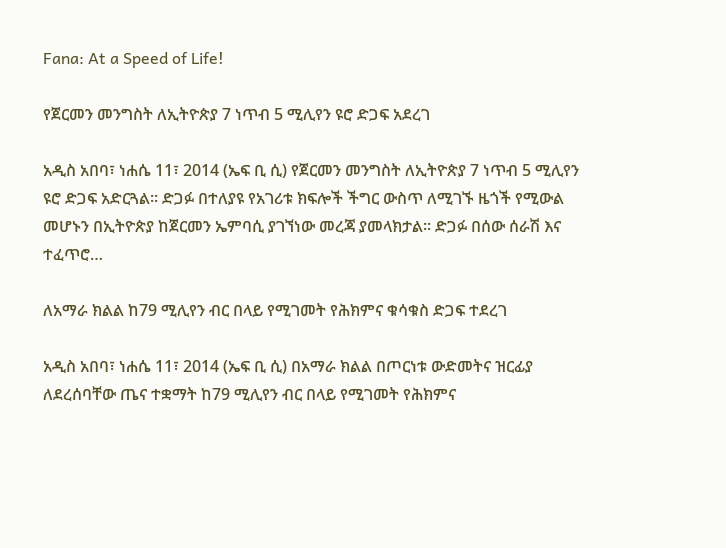Fana: At a Speed of Life!

የጀርመን መንግስት ለኢትዮጵያ 7 ነጥብ 5 ሚሊየን ዩሮ ድጋፍ አደረገ

አዲስ አበባ፣ ነሐሴ 11፣ 2014 (ኤፍ ቢ ሲ) የጀርመን መንግስት ለኢትዮጵያ 7 ነጥብ 5 ሚሊየን ዩሮ ድጋፍ አድርጓል፡፡ ድጋፉ በተለያዩ የአገሪቱ ክፍሎች ችግር ውስጥ ለሚገኙ ዜጎች የሚውል መሆኑን በኢትዮጵያ ከጀርመን ኤምባሲ ያገኘነው መረጃ ያመላክታል፡፡ ድጋፉ በሰው ሰራሽ እና ተፈጥሮ…

ለአማራ ክልል ከ79 ሚሊየን ብር በላይ የሚገመት የሕክምና ቁሳቁስ ድጋፍ ተደረገ

አዲስ አበባ፣ ነሐሴ 11፣ 2014 (ኤፍ ቢ ሲ) በአማራ ክልል በጦርነቱ ውድመትና ዝርፊያ ለደረሰባቸው ጤና ተቋማት ከ79 ሚሊየን ብር በላይ የሚገመት የሕክምና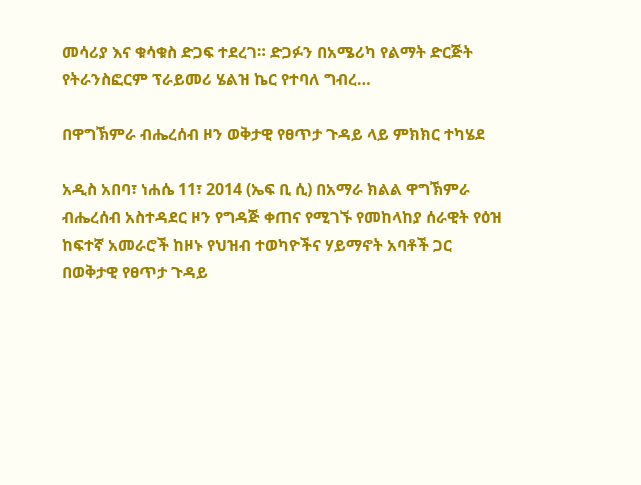መሳሪያ እና ቁሳቁስ ድጋፍ ተደረገ። ድጋፉን በአሜሪካ የልማት ድርጅት የትራንስፎርም ፕራይመሪ ሄልዝ ኬር የተባለ ግብረ…

በዋግኽምራ ብሔረሰብ ዞን ወቅታዊ የፀጥታ ጉዳይ ላይ ምክክር ተካሄደ

አዲስ አበባ፣ ነሐሴ 11፣ 2014 (ኤፍ ቢ ሲ) በአማራ ክልል ዋግኽምራ ብሔረሰብ አስተዳደር ዞን የግዳጅ ቀጠና የሚገኙ የመከላከያ ሰራዊት የዕዝ ከፍተኛ አመራሮች ከዞኑ የህዝብ ተወካዮችና ሃይማኖት አባቶች ጋር በወቅታዊ የፀጥታ ጉዳይ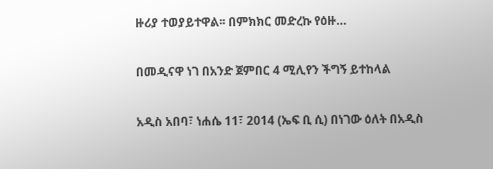ዙሪያ ተወያይተዋል፡፡ በምክክር መድረኩ የዕዙ…

በመዲናዋ ነገ በአንድ ጀምበር 4 ሚሊየን ችግኝ ይተከላል

አዲስ አበባ፣ ነሐሴ 11፣ 2014 (ኤፍ ቢ ሲ) በነገው ዕለት በአዲስ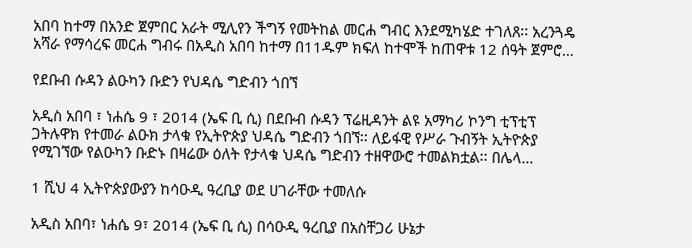አበባ ከተማ በአንድ ጀምበር አራት ሚሊየን ችግኝ የመትከል መርሐ ግብር እንደሚካሄድ ተገለጸ፡፡ አረንጓዴ አሻራ የማሳረፍ መርሐ ግብሩ በአዲስ አበባ ከተማ በ11ዱም ክፍለ ከተሞች ከጠዋቱ 12 ሰዓት ጀምሮ…

የደቡብ ሱዳን ልዑካን ቡድን የህዳሴ ግድብን ጎበኘ

አዲስ አበባ ፣ ነሐሴ 9 ፣ 2014 (ኤፍ ቢ ሲ) በደቡብ ሱዳን ፕሬዚዳንት ልዩ አማካሪ ኮንግ ቲፕቲፕ ጋትሉዋክ የተመራ ልዑክ ታላቁ የኢትዮጵያ ህዳሴ ግድብን ጎበኘ፡፡ ለይፋዊ የሥራ ጉብኝት ኢትዮጵያ የሚገኘው የልዑካን ቡድኑ በዛሬው ዕለት የታላቁ ህዳሴ ግድብን ተዘዋውሮ ተመልክቷል፡፡ በሌላ…

1 ሺህ 4 ኢትዮጵያውያን ከሳዑዲ ዓረቢያ ወደ ሀገራቸው ተመለሱ

አዲስ አበባ፣ ነሐሴ 9፣ 2014 (ኤፍ ቢ ሲ) በሳዑዲ ዓረቢያ በአስቸጋሪ ሁኔታ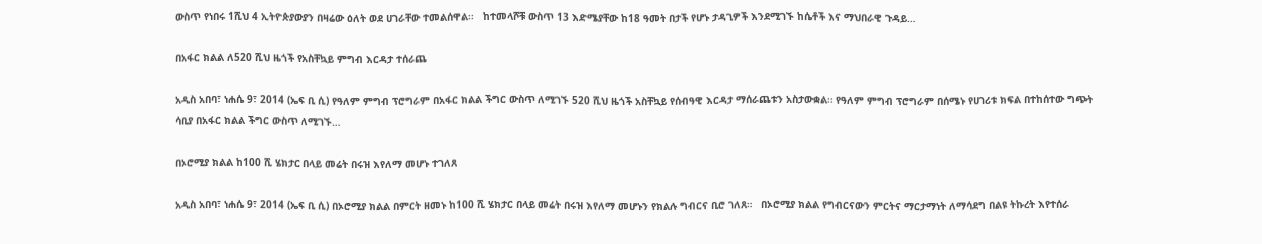ውስጥ የነበሩ 1ሺህ 4 ኢትዮጵያውያን በዛሬው ዕለት ወደ ሀገራቸው ተመልሰዋል፡፡   ከተመላሾቹ ውስጥ 13 እድሜያቸው ከ18 ዓመት በታች የሆኑ ታዳጊዎች እንደሚገኙ ከሴቶች እና ማህበራዊ ጉዳይ…

በአፋር ክልል ለ520 ሺህ ዜጎች የአስቸኳይ ምግብ እርዳታ ተሰራጨ

አዲስ አበባ፣ ነሐሴ 9፣ 2014 (ኤፍ ቢ ሲ) የዓለም ምግብ ፕሮግራም በአፋር ክልል ችግር ውስጥ ለሚገኙ 520 ሺህ ዜጎች አስቸኳይ የሰብዓዊ እርዳታ ማሰራጨቱን አስታውቋል፡፡ የዓለም ምግብ ፕሮግራም በሰሜኑ የሀገሪቱ ክፍል በተከሰተው ግጭት ሳቢያ በአፋር ክልል ችግር ውስጥ ለሚገኙ…

በኦሮሚያ ክልል ከ100 ሺ ሄክታር በላይ መሬት በሩዝ እየለማ መሆኑ ተገለጸ

አዲስ አበባ፣ ነሐሴ 9፣ 2014 (ኤፍ ቢ ሲ) በኦሮሚያ ክልል በምርት ዘመኑ ከ100 ሺ ሄክታር በላይ መሬት በሩዝ እየለማ መሆኑን የክልሉ ግብርና ቢሮ ገለጸ።   በኦሮሚያ ክልል የግብርናውን ምርትና ማርታማነት ለማሳደግ በልዩ ትኩረት እየተሰራ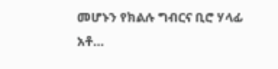መሆኑን የክልሉ ግብርና ቢሮ ሃላፊ አቶ…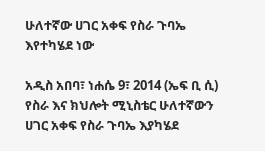ሁለተኛው ሀገር አቀፍ የስራ ጉባኤ እየተካሄደ ነው

አዲስ አበባ፣ ነሐሴ 9፣ 2014 (ኤፍ ቢ ሲ) የስራ እና ክህሎት ሚኒስቴር ሁለተኛውን ሀገር አቀፍ የስራ ጉባኤ እያካሄደ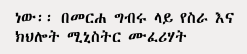ነው፡፡ በመርሐ ግብሩ ላይ የስራ እና ክህሎት ሚኒስትር ሙፈሪሃት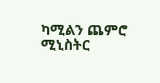ካሚልን ጨምሮ ሚኒስትር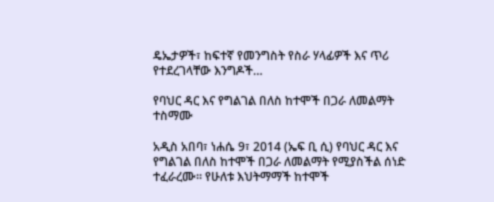ዴኤታዎች፣ ከፍተኛ የመንግስት የስራ ሃላፊዎች እና ጥሪ የተደረገላቸው እንግዶች…

የባህር ዳር እና የግልገል በለስ ከተሞች በጋራ ለመልማት ተስማሙ

አዲስ አበባ፣ ነሐሴ 9፣ 2014 (ኤፍ ቢ ሲ) የባህር ዳር እና የግልገል በለስ ከተሞች በጋራ ለመልማት የሚያስችል ሰነድ ተፈራረሙ፡፡ የሁለቱ እህትማማች ከተሞች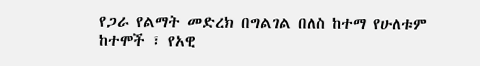የጋራ የልማት መድረክ በግልገል በለስ ከተማ የሁለቱም ከተሞች ፣ የአዊ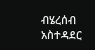ብሄረሰብ አስተዳደር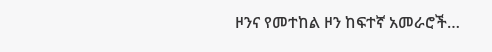ዞንና የመተከል ዞን ከፍተኛ አመራሮች…